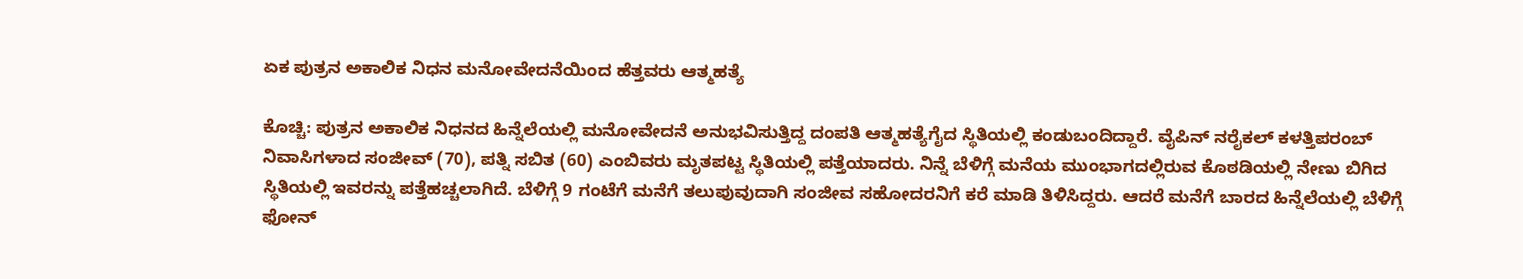ಏಕ ಪುತ್ರನ ಅಕಾಲಿಕ ನಿಧನ ಮನೋವೇದನೆಯಿಂದ ಹೆತ್ತವರು ಆತ್ಮಹತ್ಯೆ

ಕೊಚ್ಚಿ: ಪುತ್ರನ ಅಕಾಲಿಕ ನಿಧನದ ಹಿನ್ನೆಲೆಯಲ್ಲಿ ಮನೋವೇದನೆ ಅನುಭವಿಸುತ್ತಿದ್ದ ದಂಪತಿ ಆತ್ಮಹತ್ಯೆಗೈದ ಸ್ಥಿತಿಯಲ್ಲಿ ಕಂಡುಬಂದಿದ್ದಾರೆ. ವೈಪಿನ್ ನರೈಕಲ್ ಕಳತ್ತಿಪರಂಬ್ ನಿವಾಸಿಗಳಾದ ಸಂಜೀವ್ (70), ಪತ್ನಿ ಸಬಿತ (60) ಎಂಬಿವರು ಮೃತಪಟ್ಟ ಸ್ಥಿತಿಯಲ್ಲಿ ಪತ್ತೆಯಾದರು. ನಿನ್ನೆ ಬೆಳಿಗ್ಗೆ ಮನೆಯ ಮುಂಭಾಗದಲ್ಲಿರುವ ಕೊಠಡಿಯಲ್ಲಿ ನೇಣು ಬಿಗಿದ ಸ್ಥಿತಿಯಲ್ಲಿ ಇವರನ್ನು ಪತ್ತೆಹಚ್ಚಲಾಗಿದೆ. ಬೆಳಿಗ್ಗೆ 9 ಗಂಟೆಗೆ ಮನೆಗೆ ತಲುಪುವುದಾಗಿ ಸಂಜೀವ ಸಹೋದರನಿಗೆ ಕರೆ ಮಾಡಿ ತಿಳಿಸಿದ್ದರು. ಆದರೆ ಮನೆಗೆ ಬಾರದ ಹಿನ್ನೆಲೆಯಲ್ಲಿ ಬೆಳಿಗ್ಗೆ ಫೋನ್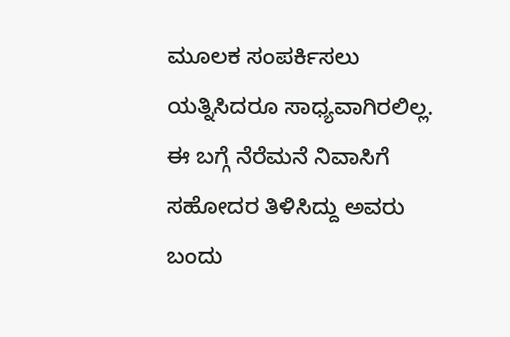ಮೂಲಕ ಸಂಪರ್ಕಿಸಲು ಯತ್ನಿಸಿದರೂ ಸಾಧ್ಯವಾಗಿರಲಿಲ್ಲ. ಈ ಬಗ್ಗೆ ನೆರೆಮನೆ ನಿವಾಸಿಗೆ ಸಹೋದರ ತಿಳಿಸಿದ್ದು ಅವರು ಬಂದು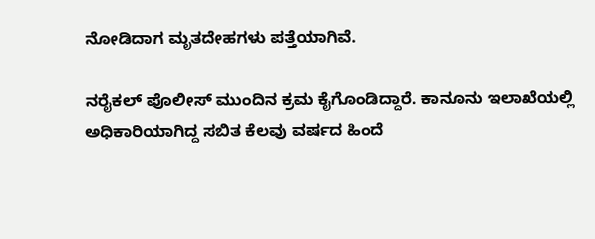ನೋಡಿದಾಗ ಮೃತದೇಹಗಳು ಪತ್ತೆಯಾಗಿವೆ.

ನರೈಕಲ್ ಪೊಲೀಸ್ ಮುಂದಿನ ಕ್ರಮ ಕೈಗೊಂಡಿದ್ದಾರೆ. ಕಾನೂನು ಇಲಾಖೆಯಲ್ಲಿ ಅಧಿಕಾರಿಯಾಗಿದ್ದ ಸಬಿತ ಕೆಲವು ವರ್ಷದ ಹಿಂದೆ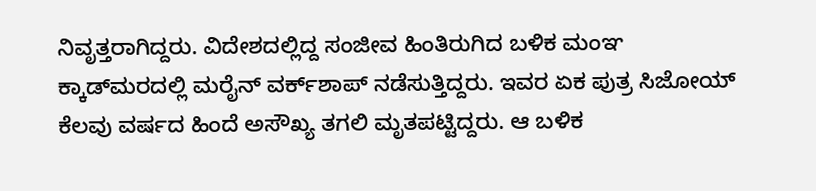ನಿವೃತ್ತರಾಗಿದ್ದರು. ವಿದೇಶದಲ್ಲಿದ್ದ ಸಂಜೀವ ಹಿಂತಿರುಗಿದ ಬಳಿಕ ಮಂಞ ಕ್ಕಾಡ್‌ಮರದಲ್ಲಿ ಮರೈನ್ ವರ್ಕ್‌ಶಾಪ್ ನಡೆಸುತ್ತಿದ್ದರು. ಇವರ ಏಕ ಪುತ್ರ ಸಿಜೋಯ್ ಕೆಲವು ವರ್ಷದ ಹಿಂದೆ ಅಸೌಖ್ಯ ತಗಲಿ ಮೃತಪಟ್ಟಿದ್ದರು. ಆ ಬಳಿಕ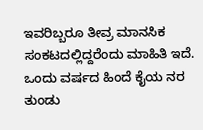ಇವರಿಬ್ಬರೂ ತೀವ್ರ ಮಾನಸಿಕ ಸಂಕಟದಲ್ಲಿದ್ದರೆಂದು ಮಾಹಿತಿ ಇದೆ. ಒಂದು ವರ್ಷದ ಹಿಂದೆ ಕೈಯ ನರ ತುಂಡು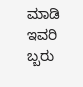ಮಾಡಿ ಇವರಿ ಬ್ಬರು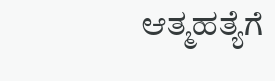ಆತ್ಮಹತ್ಯೆಗೆ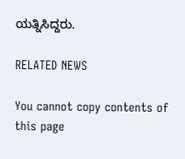ಯತ್ನಿಸಿದ್ದರು.

RELATED NEWS

You cannot copy contents of this page